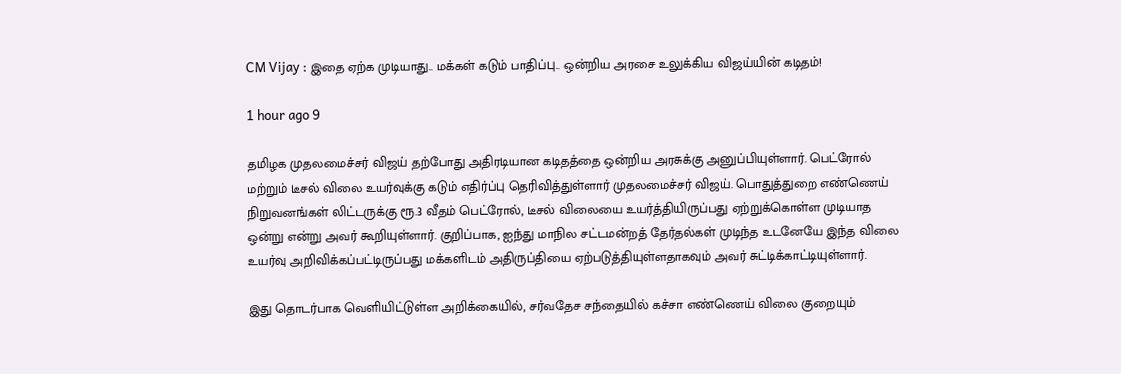CM Vijay : இதை ஏற்க முடியாது.. மக்கள் கடும் பாதிப்பு.. ஒன்றிய அரசை உலுக்கிய விஜய்யின் கடிதம்!

1 hour ago 9

தமிழக முதலமைச்சர் விஜய் தற்போது அதிரடியான கடிதத்தை ஒன்றிய அரசுக்கு அனுப்பியுள்ளார். பெட்ரோல் மற்றும் டீசல் விலை உயர்வுக்கு கடும் எதிர்ப்பு தெரிவித்துள்ளார் முதலமைச்சர் விஜய். பொதுத்துறை எண்ணெய் நிறுவனங்கள் லிட்டருக்கு ரூ.3 வீதம் பெட்ரோல், டீசல் விலையை உயர்த்தியிருப்பது ஏற்றுக்கொள்ள முடியாத ஒன்று என்று அவர் கூறியுள்ளார். குறிப்பாக, ஐந்து மாநில சட்டமன்றத் தேர்தல்கள் முடிந்த உடனேயே இந்த விலை உயர்வு அறிவிக்கப்பட்டிருப்பது மக்களிடம் அதிருப்தியை ஏற்படுத்தியுள்ளதாகவும் அவர் சுட்டிக்காட்டியுள்ளார்.

இது தொடர்பாக வெளியிட்டுள்ள அறிக்கையில், சர்வதேச சந்தையில் கச்சா எண்ணெய் விலை குறையும்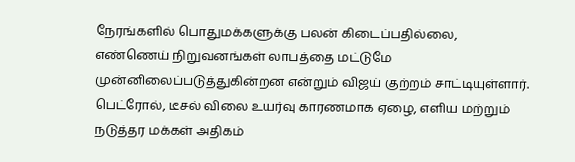நேரங்களில் பொதுமக்களுக்கு பலன் கிடைப்பதில்லை, எண்ணெய் நிறுவனங்கள் லாபத்தை மட்டுமே முன்னிலைப்படுத்துகின்றன என்றும் விஜய் குற்றம் சாட்டியுள்ளார். பெட்ரோல், டீசல் விலை உயர்வு காரணமாக ஏழை, எளிய மற்றும் நடுத்தர மக்கள் அதிகம்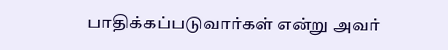பாதிக்கப்படுவார்கள் என்று அவர்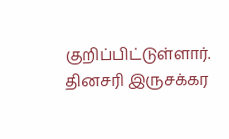குறிப்பிட்டுள்ளார். தினசரி இருசக்கர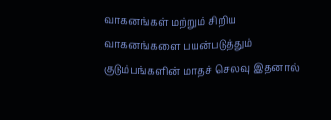வாகனங்கள் மற்றும் சிறிய வாகனங்களை பயன்படுத்தும் குடும்பங்களின் மாதச் செலவு இதனால்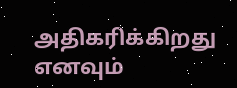அதிகரிக்கிறது எனவும்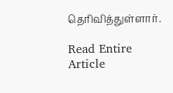தெரிவித்துள்ளார்.

Read Entire Article